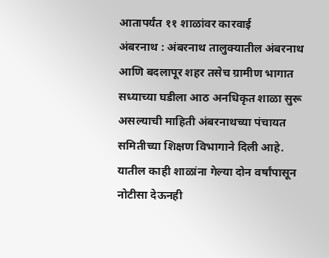आतापर्यंत ११ शाळांवर कारवाई
अंबरनाथ : अंबरनाथ तालुक्यातील अंबरनाथ आणि बदलापूर शहर तसेच ग्रामीण भागात सध्याच्या घडीला आठ अनधिकृत शाळा सुरू असल्याची माहिती अंबरनाथच्या पंचायत समितीच्या शिक्षण विभागाने दिली आहे. यातील काही शाळांना गेल्या दोन वर्षांपासून नोटीसा देऊनही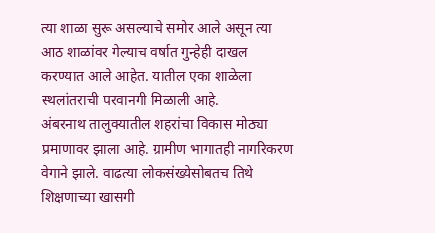त्या शाळा सुरू असल्याचे समोर आले असून त्या आठ शाळांवर गेल्याच वर्षात गुन्हेही दाखल करण्यात आले आहेत. यातील एका शाळेला स्थलांतराची परवानगी मिळाली आहे.
अंबरनाथ तालुक्यातील शहरांचा विकास मोठ्या प्रमाणावर झाला आहे. ग्रामीण भागातही नागरिकरण वेगाने झाले. वाढत्या लोकसंख्येसोबतच तिथे शिक्षणाच्या खासगी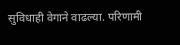सुविधाही वेगाने वाढल्या. परिणामी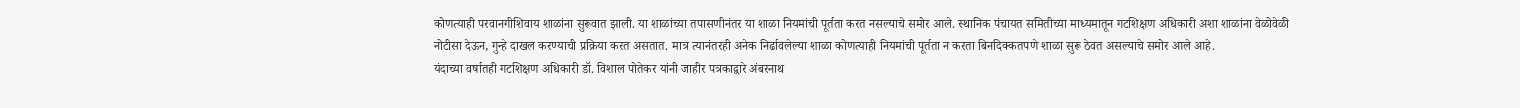कोणत्याही परवानगीशिवाय शाळांना सुरूवात झाली. या शाळांच्या तपासणीनंतर या शाळा नियमांची पूर्तता करत नसल्याचे समोर आले. स्थानिक पंचायत समितीच्या माध्यमातून गटशिक्षण अधिकारी अशा शाळांना वेळोवेळी नोटीसा देऊन, गुन्हे दाखल करण्याची प्रक्रिया करत असतात. मात्र त्यानंतरही अनेक निर्ढावलेल्या शाळा कोणत्याही नियमांची पूर्तता न करता बिनदिक्कतपणे शाळा सुरू ठेवत असल्याचे समोर आले आहे.
यंदाच्या वर्षातही गटशिक्षण अधिकारी डॉ. विशाल पोतेकर यांनी जाहीर पत्रकाद्वारे अंबरनाथ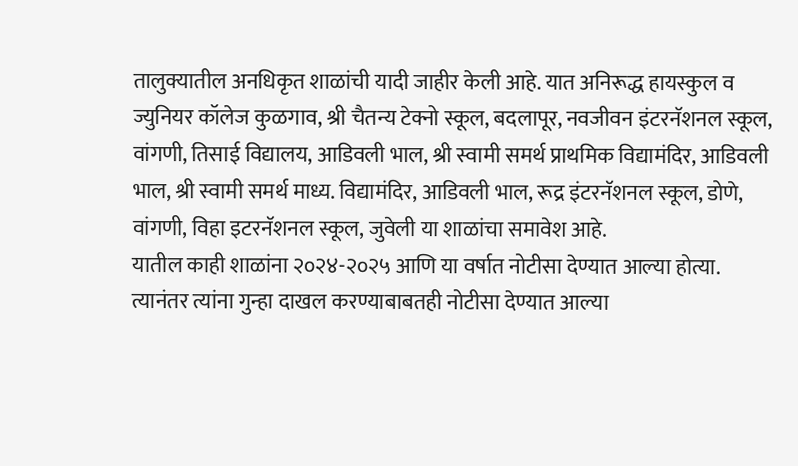तालुक्यातील अनधिकृत शाळांची यादी जाहीर केली आहे. यात अनिरूद्ध हायस्कुल व ज्युनियर कॉलेज कुळगाव, श्री चैतन्य टेक्नो स्कूल, बदलापूर, नवजीवन इंटरनॅशनल स्कूल, वांगणी, तिसाई विद्यालय, आडिवली भाल, श्री स्वामी समर्थ प्राथमिक विद्यामंदिर, आडिवली भाल, श्री स्वामी समर्थ माध्य. विद्यामंदिर, आडिवली भाल, रूद्र इंटरनॅशनल स्कूल, डोणे, वांगणी, विहा इटरनॅशनल स्कूल, जुवेली या शाळांचा समावेश आहे.
यातील काही शाळांना २०२४-२०२५ आणि या वर्षात नोटीसा देण्यात आल्या होत्या. त्यानंतर त्यांना गुन्हा दाखल करण्याबाबतही नोटीसा देण्यात आल्या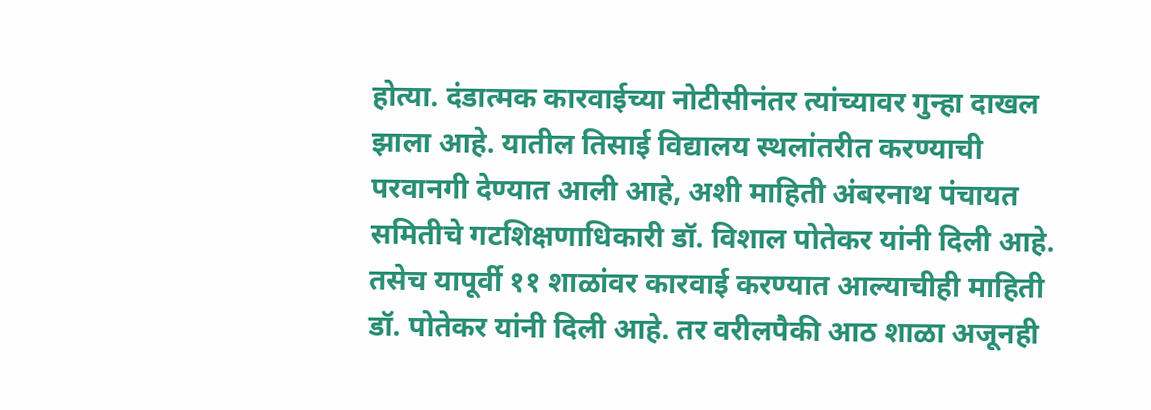होत्या. दंडात्मक कारवाईच्या नोटीसीनंतर त्यांच्यावर गुन्हा दाखल झाला आहे. यातील तिसाई विद्यालय स्थलांतरीत करण्याची परवानगी देण्यात आली आहे, अशी माहिती अंबरनाथ पंचायत समितीचे गटशिक्षणाधिकारी डॉ. विशाल पोतेकर यांनी दिली आहे. तसेच यापूर्वी ११ शाळांवर कारवाई करण्यात आल्याचीही माहिती डॉ. पोतेकर यांनी दिली आहे. तर वरीलपैकी आठ शाळा अजूनही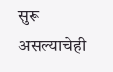सुरू असल्याचेही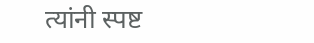त्यांनी स्पष्ट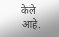केले आहे.